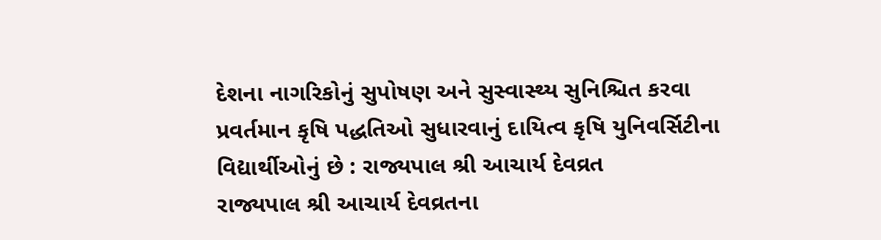દેશના નાગરિકોનું સુપોષણ અને સુસ્વાસ્થ્ય સુનિશ્ચિત કરવા પ્રવર્તમાન કૃષિ પદ્ધતિઓ સુધારવાનું દાયિત્વ કૃષિ યુનિવર્સિટીના વિદ્યાર્થીઓનું છે : રાજ્યપાલ શ્રી આચાર્ય દેવવ્રત
રાજ્યપાલ શ્રી આચાર્ય દેવવ્રતના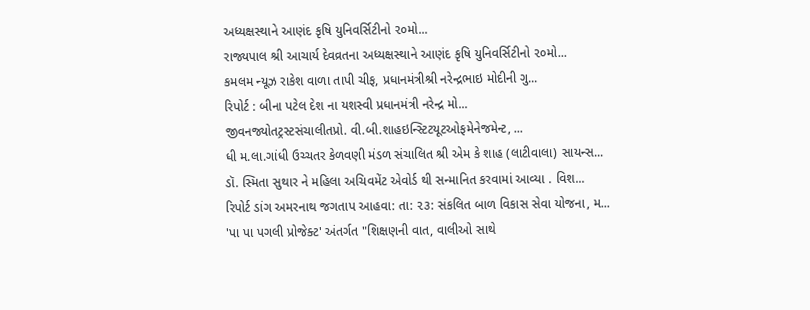અધ્યક્ષસ્થાને આણંદ કૃષિ યુનિવર્સિટીનો ૨૦મો...
રાજ્યપાલ શ્રી આચાર્ય દેવવ્રતના અધ્યક્ષસ્થાને આણંદ કૃષિ યુનિવર્સિટીનો ૨૦મો...
કમલમ ન્યૂઝ રાકેશ વાળા તાપી ચીફ, પ્રધાનમંત્રીશ્રી નરેન્દ્રભાઇ મોદીની ગુ...
રિપોર્ટ : બીના પટેલ દેશ ના યશસ્વી પ્રધાનમંત્રી નરેન્દ્ર મો...
જીવનજ્યોતટ્રસ્ટસંચાલીતપ્રો. વી.બી.શાહઇન્સ્ટિટયૂટઓફમેનેજમેન્ટ, ...
ધી મ.લા.ગાંધી ઉચ્ચતર કેળવણી મંડળ સંચાલિત શ્રી એમ કે શાહ (લાટીવાલા) સાયન્સ...
ડૉ. સ્મિતા સુથાર ને મહિલા અચિવમેંટ એવોર્ડ થી સન્માનિત કરવામાં આવ્યા . વિશ...
રિપોર્ટ ડાંગ અમરનાથ જગતાપ આહવા: તા: ૨૩: સંકલિત બાળ વિકાસ સેવા યોજના, મ...
'પા પા પગલી પ્રોજેક્ટ' અંતર્ગત "શિક્ષણની વાત, વાલીઓ સાથે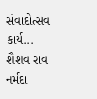સંવાદોત્સવ કાર્ય...
શૈશવ રાવ નર્મદા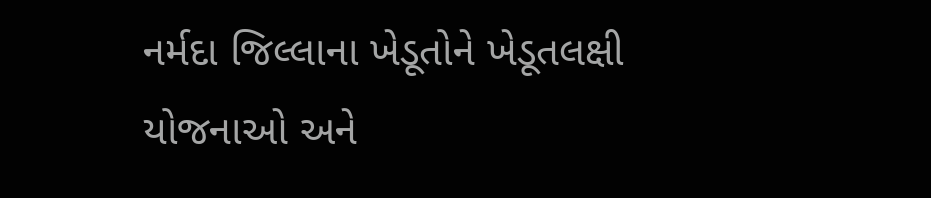નર્મદા જિલ્લાના ખેડૂતોને ખેડૂતલક્ષી યોજનાઓ અને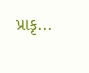પ્રાકૃ...